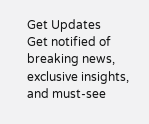Get Updates
Get notified of breaking news, exclusive insights, and must-see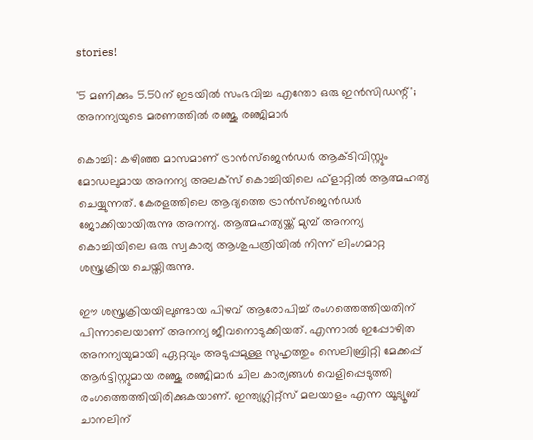stories!

'5 മണിക്കും 5.50ന് ഇടയില്‍ സംഭവിച്ച എന്തോ ഒരു ഇന്‍സിഡന്റ്'; അനന്യയുടെ മരണത്തില്‍ രഞ്ജു രഞ്ജിമാര്‍

കൊച്ചി: കഴിഞ്ഞ മാസമാണ് ട്രാന്‍സ്‌ജെന്‍ഡര്‍ ആക്ടിവിസ്റ്റും മോഡലുമായ അനന്യ അലക്‌സ് കൊച്ചിയിലെ ഫ്‌ളാറ്റില്‍ ആത്മഹത്യ ചെയ്യുന്നത്. കേരളത്തിലെ ആദ്യത്തെ ട്രാന്‍സ്‌ജെന്‍ഡര്‍ ജോക്കിയായിരുന്നു അനന്യ. ആത്മഹത്യയ്ക്ക് മുമ്പ് അനന്യ കൊച്ചിയിലെ ഒരു സ്വകാര്യ ആശുപത്രിയില്‍ നിന്ന് ലിംഗമാറ്റ ശസ്ത്രക്രിയ ചെയ്തിരുന്നു.

ഈ ശസ്ത്രക്രിയയിലുണ്ടായ പിഴവ് ആരോപിച്ച് രംഗത്തെത്തിയതിന് പിന്നാലെയാണ് അനന്യ ജീവനൊടുക്കിയത്. എന്നാല്‍ ഇപ്പോഴിത അനന്യയുമായി ഏറ്റവും അടുപ്പമുള്ള സുഹൃത്തും സെലിബ്രിറ്റി മേക്കപ്പ് ആര്‍ട്ടിസ്റ്റുമായ രഞ്ജു രഞ്ജിമാര്‍ ചില കാര്യങ്ങള്‍ വെളിപ്പെടുത്തി രംഗത്തെത്തിയിരിക്കുകയാണ്. ഇന്ത്യഗ്ലിറ്റ്‌സ് മലയാളം എന്ന യൂട്യൂബ് ചാനലിന്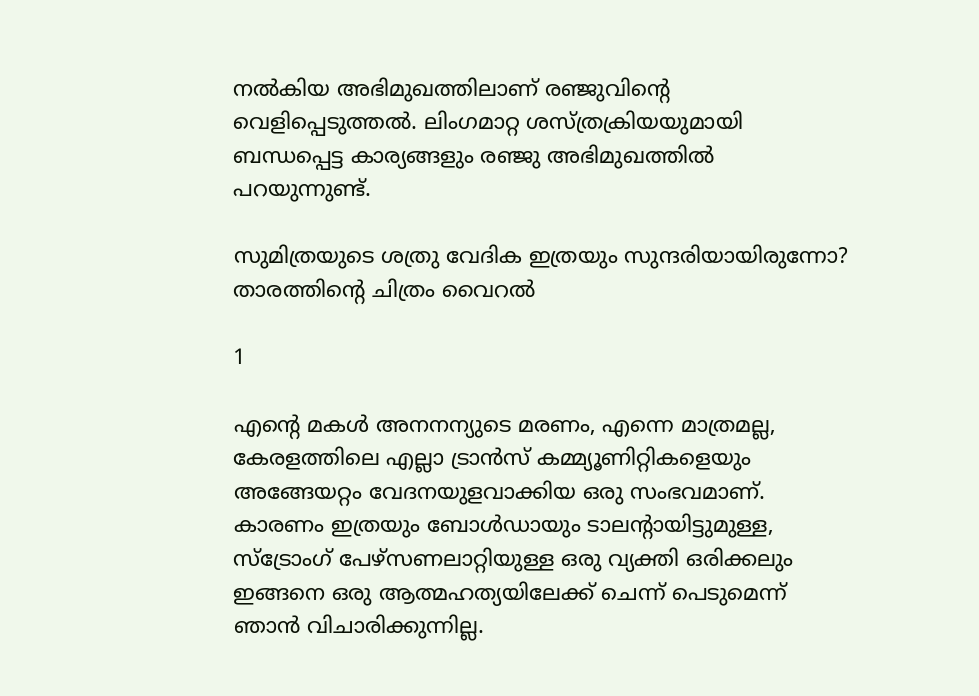നല്‍കിയ അഭിമുഖത്തിലാണ് രഞ്ജുവിന്റെ വെളിപ്പെടുത്തല്‍. ലിംഗമാറ്റ ശസ്ത്രക്രിയയുമായി ബന്ധപ്പെട്ട കാര്യങ്ങളും രഞ്ജു അഭിമുഖത്തിൽ പറയുന്നുണ്ട്.

സുമിത്രയുടെ ശത്രു വേദിക ഇത്രയും സുന്ദരിയായിരുന്നോ? താരത്തിന്റെ ചിത്രം വൈറൽ

1

എന്റെ മകള്‍ അനനന്യുടെ മരണം, എന്നെ മാത്രമല്ല, കേരളത്തിലെ എല്ലാ ട്രാന്‍സ് കമ്മ്യൂണിറ്റികളെയും അങ്ങേയറ്റം വേദനയുളവാക്കിയ ഒരു സംഭവമാണ്. കാരണം ഇത്രയും ബോള്‍ഡായും ടാലന്റായിട്ടുമുള്ള, സ്‌ട്രോംഗ് പേഴ്‌സണലാറ്റിയുള്ള ഒരു വ്യക്തി ഒരിക്കലും ഇങ്ങനെ ഒരു ആത്മഹത്യയിലേക്ക് ചെന്ന് പെടുമെന്ന് ഞാന്‍ വിചാരിക്കുന്നില്ല.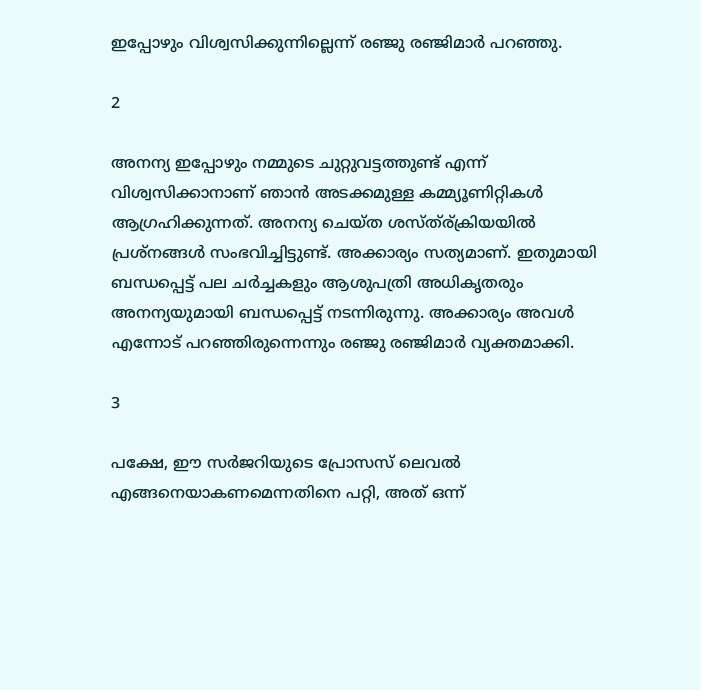ഇപ്പോഴും വിശ്വസിക്കുന്നില്ലെന്ന് രഞ്ജു രഞ്ജിമാര്‍ പറഞ്ഞു.

2

അനന്യ ഇപ്പോഴും നമ്മുടെ ചുറ്റുവട്ടത്തുണ്ട് എന്ന് വിശ്വസിക്കാനാണ് ഞാന്‍ അടക്കമുള്ള കമ്മ്യൂണിറ്റികള്‍ ആഗ്രഹിക്കുന്നത്. അനന്യ ചെയ്ത ശസ്ത്ര്ക്രിയയില്‍ പ്രശ്‌നങ്ങള്‍ സംഭവിച്ചിട്ടുണ്ട്. അക്കാര്യം സത്യമാണ്. ഇതുമായി ബന്ധപ്പെട്ട് പല ചര്‍ച്ചകളും ആശുപത്രി അധികൃതരും അനന്യയുമായി ബന്ധപ്പെട്ട് നടന്നിരുന്നു. അക്കാര്യം അവള്‍ എന്നോട് പറഞ്ഞിരുന്നെന്നും രഞ്ജു രഞ്ജിമാര്‍ വ്യക്തമാക്കി.

3

പക്ഷേ, ഈ സര്‍ജറിയുടെ പ്രോസസ് ലെവല്‍ എങ്ങനെയാകണമെന്നതിനെ പറ്റി, അത് ഒന്ന്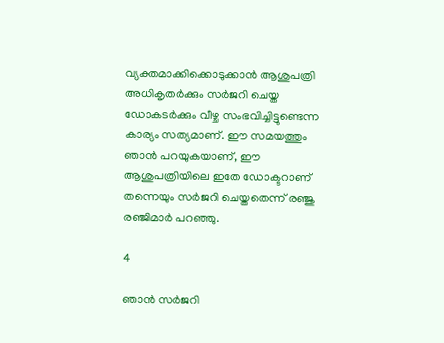വ്യക്തമാക്കിക്കൊടുക്കാന്‍ ആശുപത്രി അധികൃതര്‍ക്കും സര്‍ജറി ചെയ്ത ഡോകടര്‍ക്കും വീഴ്ച സംഭവിച്ചിട്ടുണ്ടെന്ന കാര്യം സത്യമാണ്. ഈ സമയത്തും ഞാന്‍ പറയുകയാണ്, ഈ ആശുപത്രിയിലെ ഇതേ ഡോക്ടറാണ് തന്നെയും സര്‍ജറി ചെയ്തതെന്ന് രഞ്ജു രഞ്ജിമാര്‍ പറഞ്ഞു.

4

ഞാന്‍ സര്‍ജറി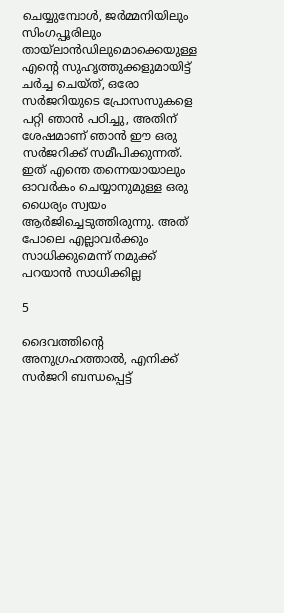ചെയ്യുമ്പോള്‍, ജര്‍മ്മനിയിലും സിംഗപ്പൂരിലും തായ്‌ലാന്‍ഡിലുമൊക്കെയുള്ള എന്റെ സുഹൃത്തുക്കളുമായിട്ട് ചര്‍ച്ച ചെയ്ത്, ഒരോ സര്‍ജറിയുടെ പ്രോസസുകളെ പറ്റി ഞാന്‍ പഠിച്ചു, അതിന് ശേഷമാണ് ഞാന്‍ ഈ ഒരു സര്‍ജറിക്ക് സമീപിക്കുന്നത്. ഇത് എന്തെ തന്നെയായാലും ഓവര്‍കം ചെയ്യാനുമുള്ള ഒരു ധൈര്യം സ്വയം ആര്‍ജിച്ചെടുത്തിരുന്നു. അത് പോലെ എല്ലാവര്‍ക്കും സാധിക്കുമെന്ന് നമുക്ക് പറയാന്‍ സാധിക്കില്ല

5

ദൈവത്തിന്റെ അനുഗ്രഹത്താല്‍, എനിക്ക് സര്‍ജറി ബന്ധപ്പെട്ട്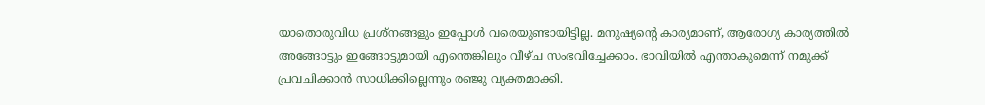യാതൊരുവിധ പ്രശ്‌നങ്ങളും ഇപ്പോള്‍ വരെയുണ്ടായിട്ടില്ല. മനുഷ്യന്റെ കാര്യമാണ്, ആരോഗ്യ കാര്യത്തില്‍ അങ്ങോട്ടും ഇങ്ങോട്ടുമായി എന്തെങ്കിലും വീഴ്ച സംഭവിച്ചേക്കാം. ഭാവിയില്‍ എന്താകുമെന്ന് നമുക്ക് പ്രവചിക്കാന്‍ സാധിക്കില്ലെന്നും രഞ്ജു വ്യക്തമാക്കി.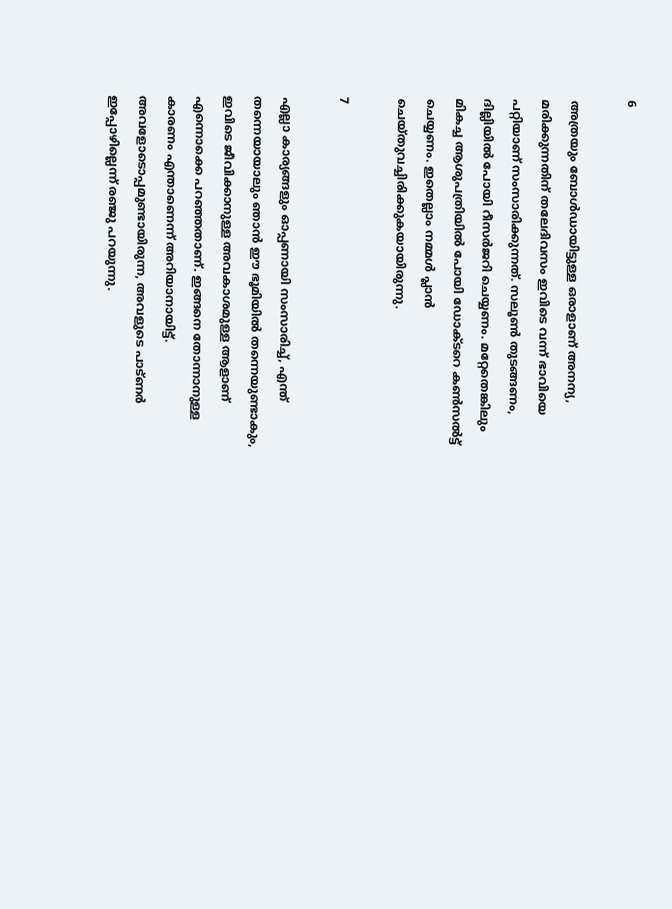6

അത്രയും ബോള്‍ഡായിട്ടുള്ള ഒരാളാണ് അനന്യ, മരിക്കുന്നതിന് തലേദിവസം ഇവിടെ വന്ന് ഭാവിയെ പറ്റിയാണ് സംസാരിക്കുന്നത്. സലൂണ്‍ തുടങ്ങണം, ദില്ലിയില്‍ പോയി റീസര്‍ജറി ചെയ്യണം. മറ്റേതെങ്കിലും മികച്ച ആശുപത്രിയില്‍ പോയി ഡോക്ടറെ കണ്‍സല്‍ട്ട് ചെയ്യണം. ഇതെല്ലാം നമ്മള്‍ പ്ലാന്‍ ചെയ്തുവച്ചിരിക്കുകയായിരുന്നു.

7

എല്ലാ കാര്യങ്ങളും ഓപ്പണായി സംസാരിച്ച്, എന്ത് തന്നെയായാലും ഞാന്‍ ഈ ഭൂമിയില്‍ തന്നെയുണ്ടാകും, ഇവിടെ ജീവിക്കാനുള്ള അവകാശമുള്ള ആളാണ് എന്നൊക്കെ പറഞ്ഞതാണ്. ഇങ്ങനെ തോന്നാനുള്ള കാരണം എന്താണെന്ന് അറിയാനായിട്ട്. അവളോടൊപ്പമുണ്ടായിരുന്ന, അവളുടെ പാട്ണര്‍ ഇപ്പോഴില്ലെന്ന് രഞ്ജു പറയുന്നു.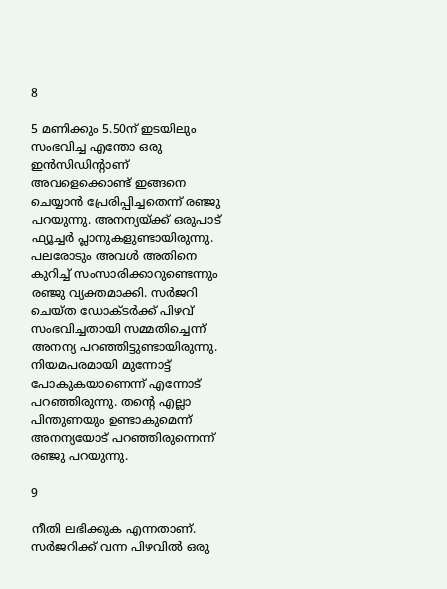8

5 മണിക്കും 5.50ന് ഇടയിലും സംഭവിച്ച എന്തോ ഒരു ഇന്‍സിഡിന്റാണ് അവളെക്കൊണ്ട് ഇങ്ങനെ ചെയ്യാന്‍ പ്രേരിപ്പിച്ചതെന്ന് രഞ്ജു പറയുന്നു. അനന്യയ്ക്ക് ഒരുപാട് ഫ്യൂച്ചര്‍ പ്ലാനുകളുണ്ടായിരുന്നു. പലരോടും അവള്‍ അതിനെ കുറിച്ച് സംസാരിക്കാറുണ്ടെന്നും രഞ്ജു വ്യക്തമാക്കി. സര്‍ജറി ചെയ്ത ഡോക്ടര്‍ക്ക് പിഴവ് സംഭവിച്ചതായി സമ്മതിച്ചെന്ന് അനന്യ പറഞ്ഞിട്ടുണ്ടായിരുന്നു. നിയമപരമായി മുന്നോട്ട് പോകുകയാണെന്ന് എന്നോട് പറഞ്ഞിരുന്നു. തന്റെ എല്ലാ പിന്തുണയും ഉണ്ടാകുമെന്ന് അനന്യയോട് പറഞ്ഞിരുന്നെന്ന് രഞ്ജു പറയുന്നു.

9

നീതി ലഭിക്കുക എന്നതാണ്. സര്‍ജറിക്ക് വന്ന പിഴവില്‍ ഒരു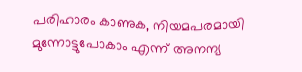പരിഹാരം കാണുക, നിയമപരമായി മുന്നോട്ടുപോകാം എന്ന് അനന്യ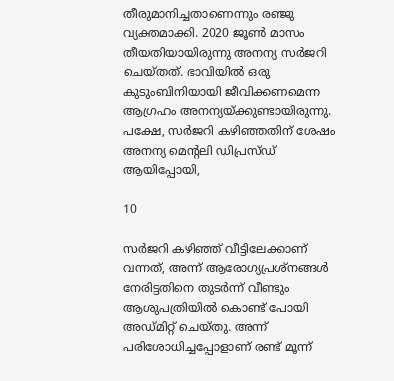തീരുമാനിച്ചതാണെന്നും രഞ്ജു വ്യക്തമാക്കി. 2020 ജൂണ്‍ മാസം തീയതിയായിരുന്നു അനന്യ സര്‍ജറി ചെയ്തത്. ഭാവിയില്‍ ഒരു കുടുംബിനിയായി ജീവിക്കണമെന്ന ആഗ്രഹം അനന്യയ്ക്കുണ്ടായിരുന്നു. പക്ഷേ, സര്‍ജറി കഴിഞ്ഞതിന് ശേഷം അനന്യ മെന്റലി ഡിപ്രസ്ഡ് ആയിപ്പോയി,

10

സര്‍ജറി കഴിഞ്ഞ് വീട്ടിലേക്കാണ് വന്നത്, അന്ന് ആരോഗ്യപ്രശ്‌നങ്ങള്‍ നേരിട്ടതിനെ തുടര്‍ന്ന് വീണ്ടും ആശുപത്രിയില്‍ കൊണ്ട് പോയി അഡ്മിറ്റ് ചെയ്തു. അന്ന് പരിശോധിച്ചപ്പോളാണ് രണ്ട് മൂന്ന്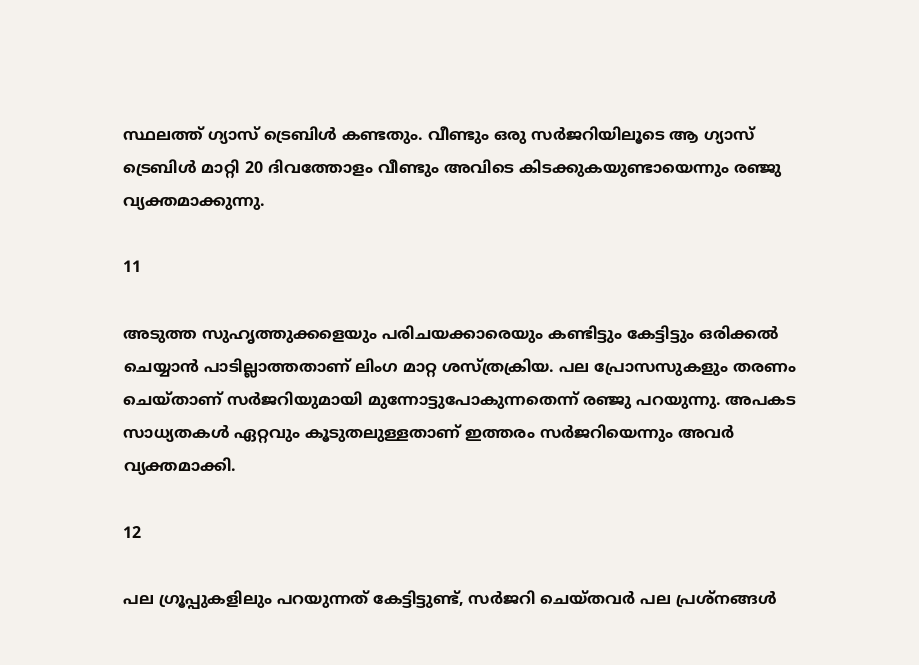സ്ഥലത്ത് ഗ്യാസ് ട്രെബിള്‍ കണ്ടതും. വീണ്ടും ഒരു സര്‍ജറിയിലൂടെ ആ ഗ്യാസ് ട്രെബിള്‍ മാറ്റി 20 ദിവത്തോളം വീണ്ടും അവിടെ കിടക്കുകയുണ്ടായെന്നും രഞ്ജു വ്യക്തമാക്കുന്നു.

11

അടുത്ത സുഹൃത്തുക്കളെയും പരിചയക്കാരെയും കണ്ടിട്ടും കേട്ടിട്ടും ഒരിക്കല്‍ ചെയ്യാന്‍ പാടില്ലാത്തതാണ് ലിംഗ മാറ്റ ശസ്ത്രക്രിയ. പല പ്രോസസുകളും തരണം ചെയ്താണ് സര്‍ജറിയുമായി മുന്നോട്ടുപോകുന്നതെന്ന് രഞ്ജു പറയുന്നു. അപകട സാധ്യതകള്‍ ഏറ്റവും കൂടുതലുള്ളതാണ് ഇത്തരം സര്‍ജറിയെന്നും അവര്‍ വ്യക്തമാക്കി.

12

പല ഗ്രൂപ്പുകളിലും പറയുന്നത് കേട്ടിട്ടുണ്ട്, സര്‍ജറി ചെയ്തവര്‍ പല പ്രശ്‌നങ്ങള്‍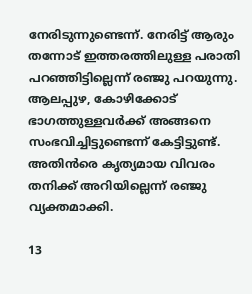നേരിടുന്നുണ്ടെന്ന്. നേരിട്ട് ആരും തന്നോട് ഇത്തരത്തിലുള്ള പരാതി പറഞ്ഞിട്ടില്ലെന്ന് രഞ്ജു പറയുന്നു. ആലപ്പുഴ, കോഴിക്കോട് ഭാഗത്തുള്ളവര്‍ക്ക് അങ്ങനെ സംഭവിച്ചിട്ടുണ്ടെന്ന് കേട്ടിട്ടുണ്ട്. അതിന്‍രെ കൃത്യമായ വിവരം തനിക്ക് അറിയില്ലെന്ന് രഞ്ജു വ്യക്തമാക്കി.

13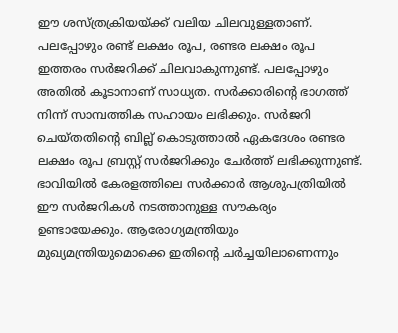ഈ ശസ്ത്രക്രിയയ്ക്ക് വലിയ ചിലവുള്ളതാണ്. പലപ്പോഴും രണ്ട് ലക്ഷം രൂപ, രണ്ടര ലക്ഷം രൂപ ഇത്തരം സര്‍ജറിക്ക് ചിലവാകുന്നുണ്ട്. പലപ്പോഴും അതില്‍ കൂടാനാണ് സാധ്യത. സര്‍ക്കാരിന്റെ ഭാഗത്ത് നിന്ന് സാമ്പത്തിക സഹായം ലഭിക്കും. സര്‍ജറി ചെയ്തതിന്റെ ബില്ല് കൊടുത്താല്‍ ഏകദേശം രണ്ടര ലക്ഷം രൂപ ബ്രസ്റ്റ് സര്‍ജറിക്കും ചേര്‍ത്ത് ലഭിക്കുന്നുണ്ട്. ഭാവിയില്‍ കേരളത്തിലെ സര്‍ക്കാര്‍ ആശുപത്രിയില്‍ ഈ സര്‍ജറികള്‍ നടത്താനുള്ള സൗകര്യം ഉണ്ടായേക്കും. ആരോഗ്യമന്ത്രിയും മുഖ്യമന്ത്രിയുമൊക്കെ ഇതിന്റെ ചര്‍ച്ചയിലാണെന്നും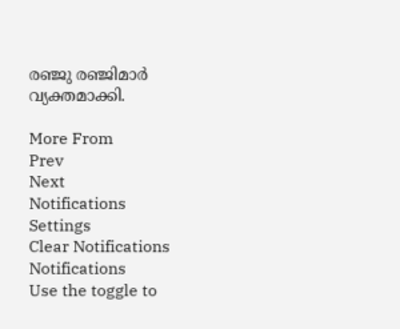രഞ്ജു രഞ്ജിമാര്‍ വ്യക്തമാക്കി.

More From
Prev
Next
Notifications
Settings
Clear Notifications
Notifications
Use the toggle to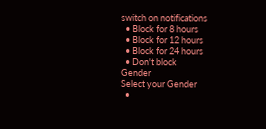switch on notifications
  • Block for 8 hours
  • Block for 12 hours
  • Block for 24 hours
  • Don't block
Gender
Select your Gender
  •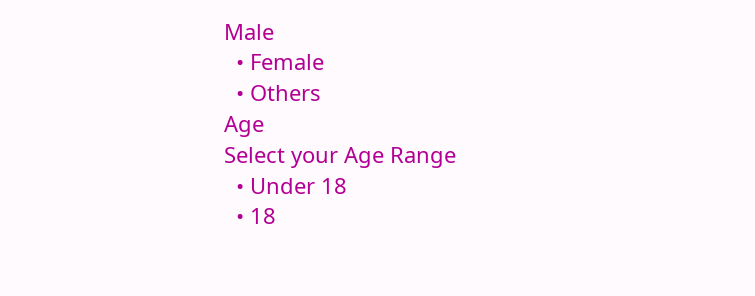Male
  • Female
  • Others
Age
Select your Age Range
  • Under 18
  • 18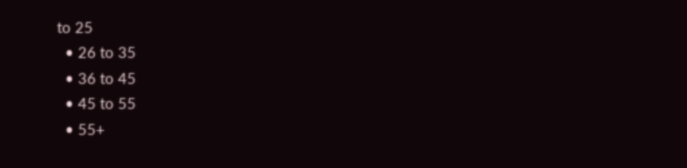to 25
  • 26 to 35
  • 36 to 45
  • 45 to 55
  • 55+